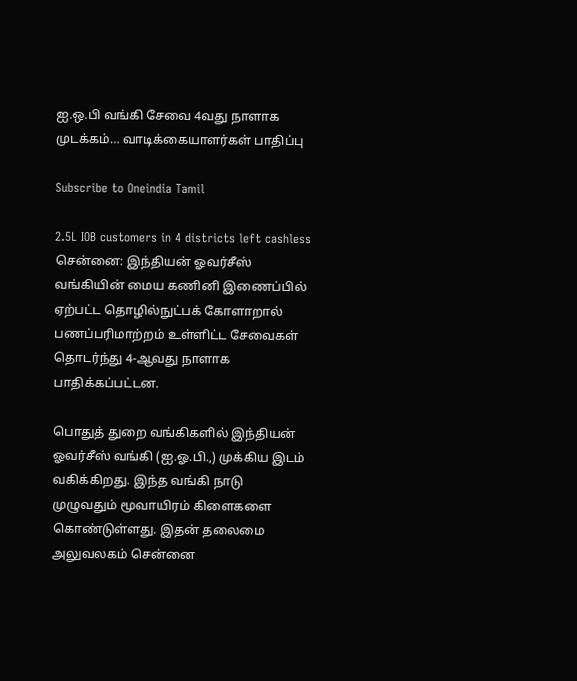ஐ.ஒ.பி வங்கி சேவை 4வது நாளாக முடக்கம்… வாடிக்கையாளர்கள் பாதிப்பு

Subscribe to Oneindia Tamil

2.5L IOB customers in 4 districts left cashless
சென்னை: இந்தியன் ஓவர்சீஸ் வங்கியின் மைய கணினி இணைப்பில் ஏற்பட்ட தொழில்நுட்பக் கோளாறால் பணப்பரிமாற்றம் உள்ளிட்ட சேவைகள் தொடர்ந்து 4-ஆவது நாளாக பாதிக்கப்பட்டன.

பொதுத் துறை வங்கிகளில் இந்தியன் ஓவர்சீஸ் வங்கி (ஐ.ஓ.பி.,) முக்கிய இடம் வகிக்கிறது. இந்த வங்கி நாடு முழுவதும் மூவாயிரம் கிளைகளை கொண்டுள்ளது. இதன் தலைமை அலுவலகம் சென்னை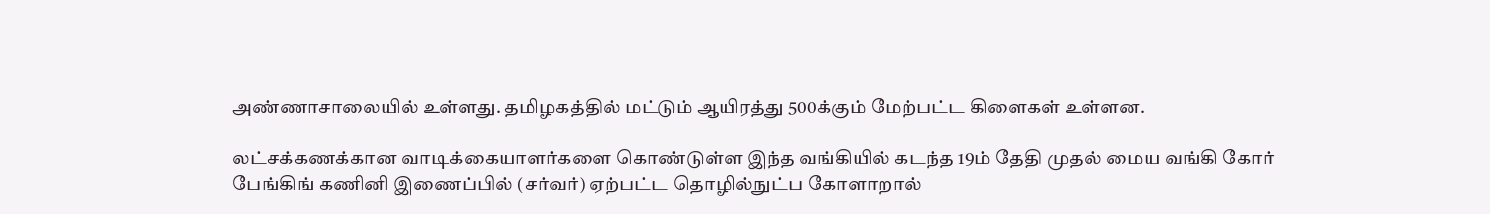அண்ணாசாலையில் உள்ளது. தமிழகத்தில் மட்டும் ஆயிரத்து 500க்கும் மேற்பட்ட கிளைகள் உள்ளன.

லட்சக்கணக்கான வாடிக்கையாளர்களை கொண்டுள்ள இந்த வங்கியில் கடந்த 19ம் தேதி முதல் மைய வங்கி கோர் பேங்கிங் கணினி இணைப்பில் (சர்வர்) ஏற்பட்ட தொழில்நுட்ப கோளாறால்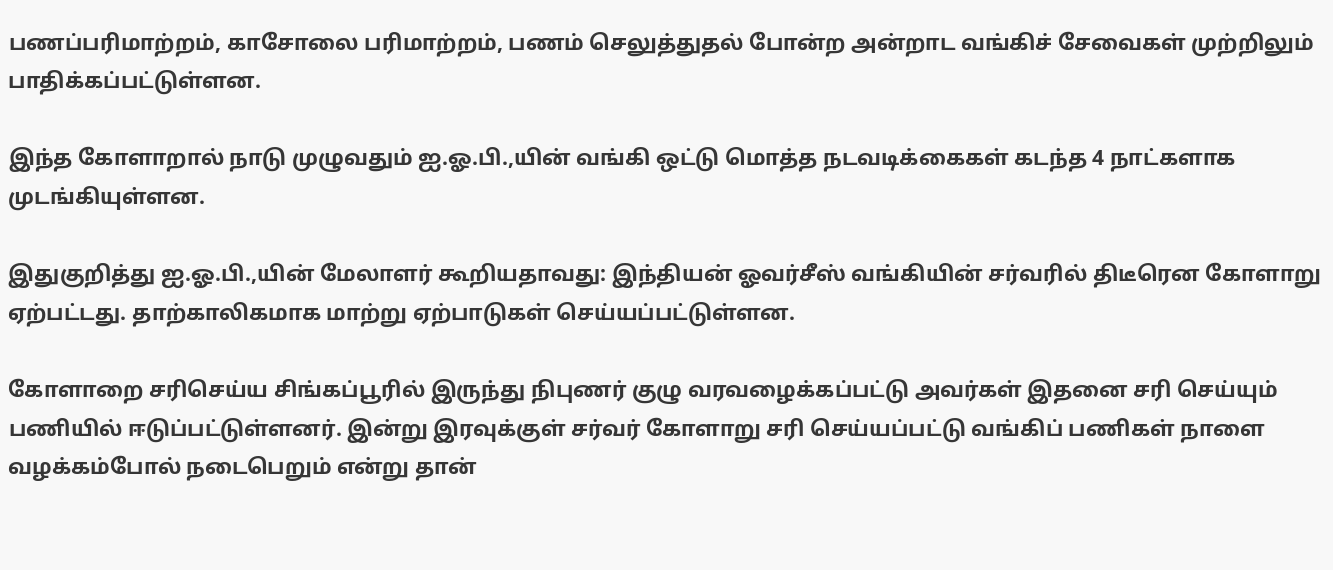பணப்பரிமாற்றம், காசோலை பரிமாற்றம், பணம் செலுத்துதல் போன்ற அன்றாட வங்கிச் சேவைகள் முற்றிலும் பாதிக்கப்பட்டுள்ளன.

இந்த கோளாறால் நாடு முழுவதும் ஐ.ஓ.பி.,யின் வங்கி ஒட்டு மொத்த நடவடிக்கைகள் கடந்த 4 நாட்களாக முடங்கியுள்ளன.

இதுகுறித்து ஐ.ஓ.பி.,யின் மேலாளர் கூறியதாவது: இந்தியன் ஓவர்சீஸ் வங்கியின் சர்வரில் திடீரென கோளாறு ஏற்பட்டது. தாற்காலிகமாக மாற்று ஏற்பாடுகள் செய்யப்பட்டுள்ளன.

கோளாறை சரிசெய்ய சிங்கப்பூரில் இருந்து நிபுணர் குழு வரவழைக்கப்பட்டு அவர்கள் இதனை சரி செய்யும் பணியில் ஈடுப்பட்டுள்ளனர். இன்று இரவுக்குள் சர்வர் கோளாறு சரி செய்யப்பட்டு வங்கிப் பணிகள் நாளை வழக்கம்போல் நடைபெறும் என்று தான்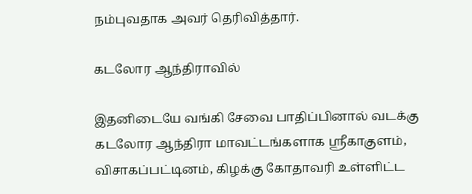நம்புவதாக அவர் தெரிவித்தார்.

கடலோர ஆந்திராவில்

இதனிடையே வங்கி சேவை பாதிப்பினால் வடக்கு கடலோர ஆந்திரா மாவட்டங்களாக ஸ்ரீகாகுளம், விசாகப்பட்டினம், கிழக்கு கோதாவரி உள்ளிட்ட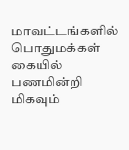மாவட்டங்களில் பொதுமக்கள் கையில் பணமின்றி மிகவும்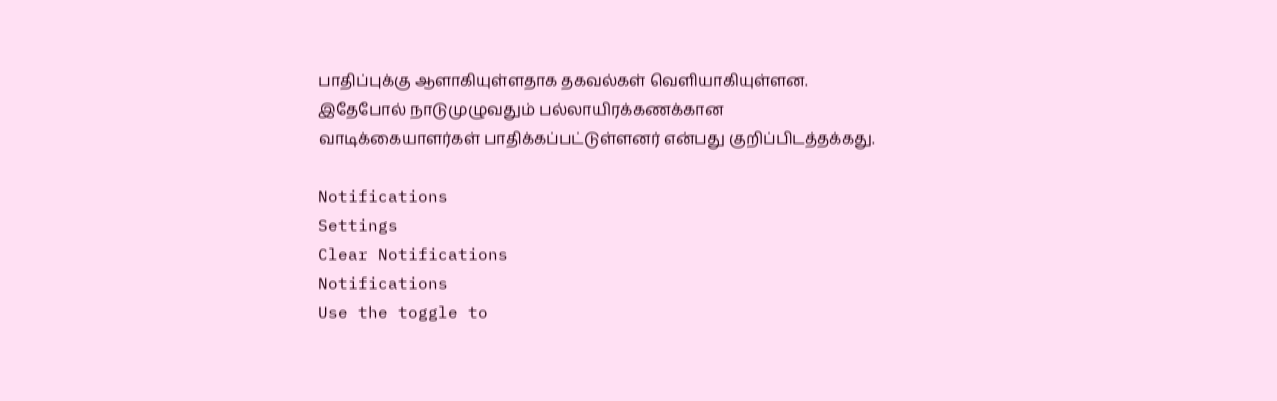பாதிப்புக்கு ஆளாகியுள்ளதாக தகவல்கள் வெளியாகியுள்ளன. இதேபோல் நாடுமுழுவதும் பல்லாயிரக்கணக்கான வாடிக்கையாளர்கள் பாதிக்கப்பட்டுள்ளனர் என்பது குறிப்பிடத்தக்கது.

Notifications
Settings
Clear Notifications
Notifications
Use the toggle to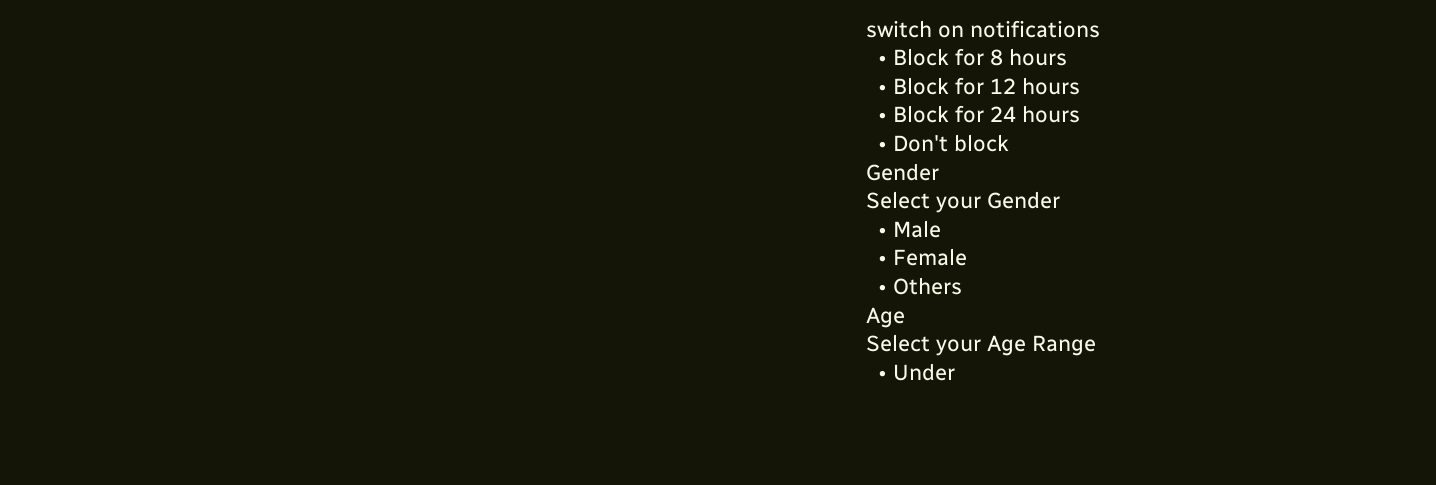switch on notifications
  • Block for 8 hours
  • Block for 12 hours
  • Block for 24 hours
  • Don't block
Gender
Select your Gender
  • Male
  • Female
  • Others
Age
Select your Age Range
  • Under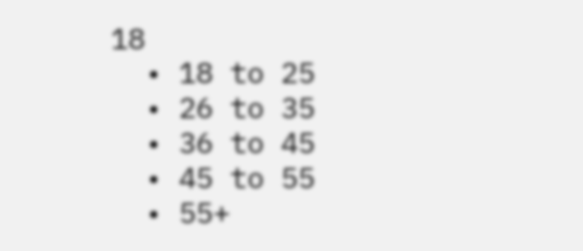18
  • 18 to 25
  • 26 to 35
  • 36 to 45
  • 45 to 55
  • 55+